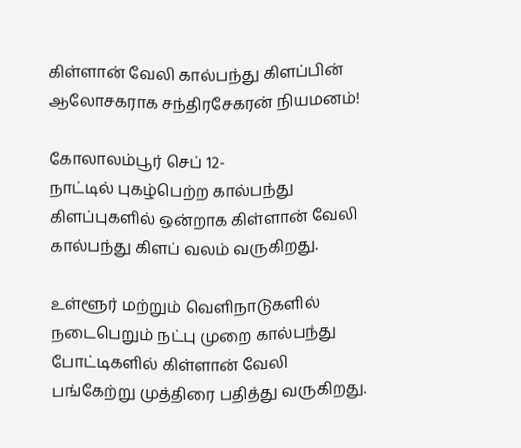கிள்ளான் வேலி கால்பந்து கிளப்பின் ஆலோசகராக சந்திரசேகரன் நியமனம்!

கோலாலம்பூர் செப் 12-
நாட்டில் புகழ்பெற்ற கால்பந்து கிளப்புகளில் ஒன்றாக கிள்ளான் வேலி கால்பந்து கிளப் வலம் வருகிறது.

உள்ளூர் மற்றும் வெளிநாடுகளில் நடைபெறும் நட்பு முறை கால்பந்து போட்டிகளில் கிள்ளான் வேலி பங்கேற்று முத்திரை பதித்து வருகிறது.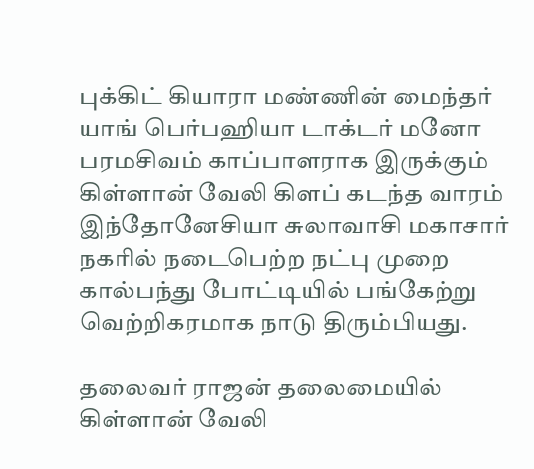புக்கிட் கியாரா மண்ணின் மைந்தர் யாங் பெர்பஹியா டாக்டர் மனோ பரமசிவம் காப்பாளராக இருக்கும் கிள்ளான் வேலி கிளப் கடந்த வாரம் இந்தோனேசியா சுலாவாசி மகாசார் நகரில் நடைபெற்ற நட்பு முறை கால்பந்து போட்டியில் பங்கேற்று வெற்றிகரமாக நாடு திரும்பியது.

தலைவர் ராஜன் தலைமையில் கிள்ளான் வேலி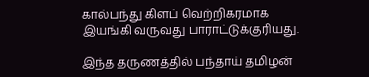கால்பந்து கிளப் வெற்றிகரமாக இயங்கி வருவது பாராட்டுக்குரியது.

இந்த தருணத்தில் பந்தாய் தமிழன்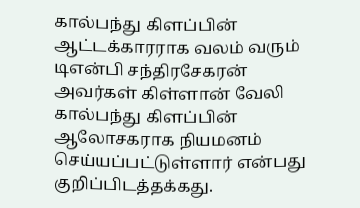கால்பந்து கிளப்பின் ஆட்டக்காரராக வலம் வரும் டிஎன்பி சந்திரசேகரன் அவர்கள் கிள்ளான் வேலி கால்பந்து கிளப்பின் ஆலோசகராக நியமனம் செய்யப்பட்டுள்ளார் என்பது குறிப்பிடத்தக்கது.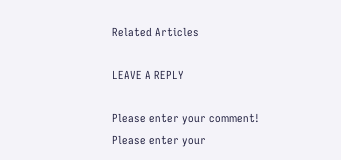Related Articles

LEAVE A REPLY

Please enter your comment!
Please enter your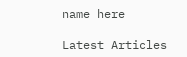name here

Latest Articles